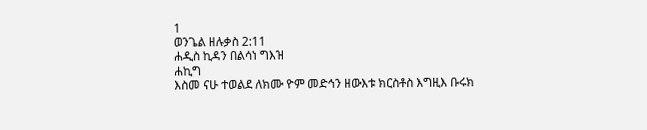1
ወንጌል ዘሉቃስ 2:11
ሐዲስ ኪዳን በልሳነ ግእዝ
ሐኪግ
እስመ ናሁ ተወልደ ለክሙ ዮም መድኅን ዘውእቱ ክርስቶስ እግዚእ ቡሩክ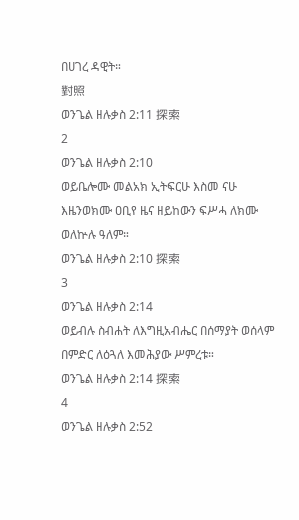በሀገረ ዳዊት።
對照
ወንጌል ዘሉቃስ 2:11 探索
2
ወንጌል ዘሉቃስ 2:10
ወይቤሎሙ መልአክ ኢትፍርሁ እስመ ናሁ እዜንወክሙ ዐቢየ ዜና ዘይከውን ፍሥሓ ለክሙ ወለኵሉ ዓለም።
ወንጌል ዘሉቃስ 2:10 探索
3
ወንጌል ዘሉቃስ 2:14
ወይብሉ ስብሐት ለእግዚአብሔር በሰማያት ወሰላም በምድር ለዕጓለ እመሕያው ሥምረቱ።
ወንጌል ዘሉቃስ 2:14 探索
4
ወንጌል ዘሉቃስ 2:52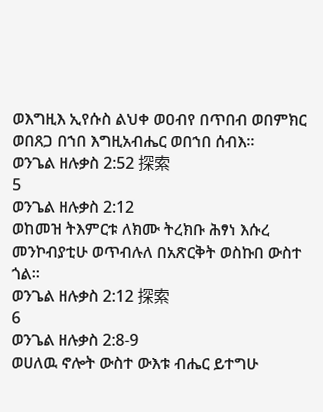ወእግዚእ ኢየሱስ ልህቀ ወዐብየ በጥበብ ወበምክር ወበጸጋ በኀበ እግዚአብሔር ወበኀበ ሰብእ።
ወንጌል ዘሉቃስ 2:52 探索
5
ወንጌል ዘሉቃስ 2:12
ወከመዝ ትእምርቱ ለክሙ ትረክቡ ሕፃነ እሱረ መንኮብያቲሁ ወጥብሉለ በአጽርቅት ወስኩበ ውስተ ጎል።
ወንጌል ዘሉቃስ 2:12 探索
6
ወንጌል ዘሉቃስ 2:8-9
ወሀለዉ ኖሎት ውስተ ውእቱ ብሔር ይተግሁ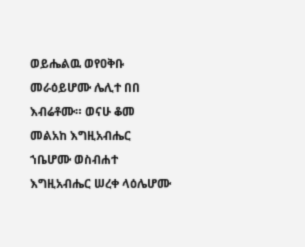ወይሔልዉ ወየዐቅቡ መራዕይሆሙ ሌሊተ በበ እብሬቶሙ። ወናሁ ቆመ መልአከ እግዚአብሔር ኀቤሆሙ ወስብሐተ እግዚአብሔር ሠረቀ ላዕሌሆሙ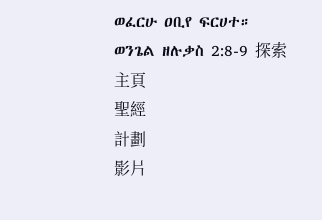ወፈርሁ ዐቢየ ፍርሀተ።
ወንጌል ዘሉቃስ 2:8-9 探索
主頁
聖經
計劃
影片